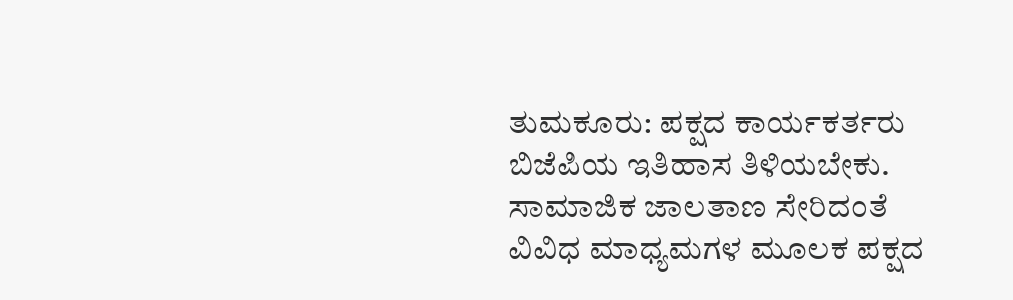ತುಮಕೂರು: ಪಕ್ಷದ ಕಾರ್ಯಕರ್ತರು ಬಿಜೆಪಿಯ ಇತಿಹಾಸ ತಿಳಿಯಬೇಕು. ಸಾಮಾಜಿಕ ಜಾಲತಾಣ ಸೇರಿದಂತೆ ವಿವಿಧ ಮಾಧ್ಯಮಗಳ ಮೂಲಕ ಪಕ್ಷದ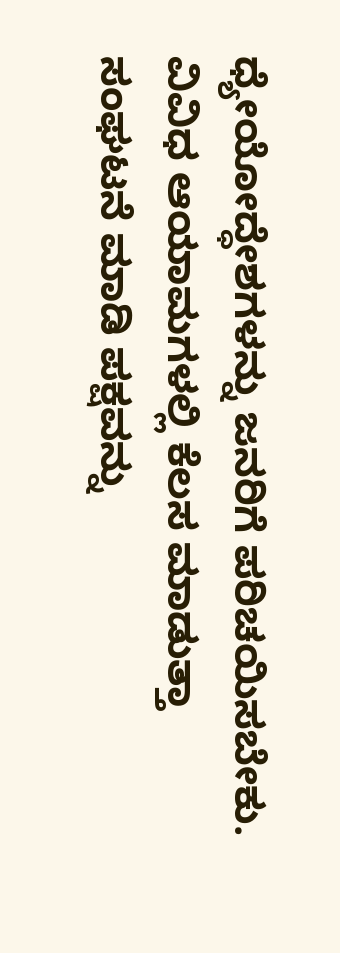ಧ್ಯೇಯೋದ್ಧೇಶಗಳನ್ನು ಜನರಿಗೆ ಪರಿಚಯಿಸಬೇಕು. ವಿವಿಧ ಆಯಾಮಗಳಲ್ಲಿ ಕೆಲಸ ಮಾಡುತ್ತಾ ಸಂಘಟನೆ ಮಾಡಿ ಪಕ್ಷವನ್ನು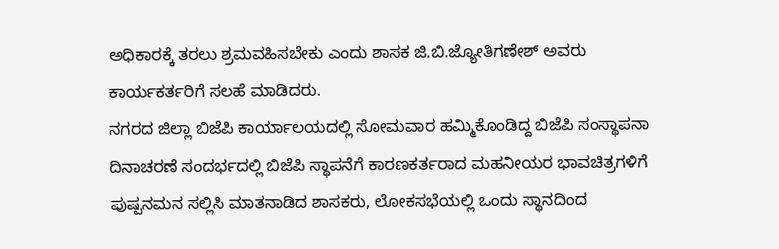ಅಧಿಕಾರಕ್ಕೆ ತರಲು ಶ್ರಮವಹಿಸಬೇಕು ಎಂದು ಶಾಸಕ ಜಿ.ಬಿ.ಜ್ಯೋತಿಗಣೇಶ್ ಅವರು ಕಾರ್ಯಕರ್ತರಿಗೆ ಸಲಹೆ ಮಾಡಿದರು.
ನಗರದ ಜಿಲ್ಲಾ ಬಿಜೆಪಿ ಕಾರ್ಯಾಲಯದಲ್ಲಿ ಸೋಮವಾರ ಹಮ್ಮಿಕೊಂಡಿದ್ದ ಬಿಜೆಪಿ ಸಂಸ್ಥಾಪನಾ ದಿನಾಚರಣೆ ಸಂದರ್ಭದಲ್ಲಿ ಬಿಜೆಪಿ ಸ್ಥಾಪನೆಗೆ ಕಾರಣಕರ್ತರಾದ ಮಹನೀಯರ ಭಾವಚಿತ್ರಗಳಿಗೆ ಪುಷ್ಪನಮನ ಸಲ್ಲಿಸಿ ಮಾತನಾಡಿದ ಶಾಸಕರು, ಲೋಕಸಭೆಯಲ್ಲಿ ಒಂದು ಸ್ಥಾನದಿಂದ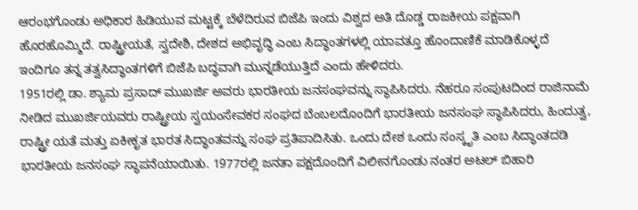ಆರಂಭಗೊಂಡು ಅಧಿಕಾರ ಹಿಡಿಯುವ ಮಟ್ಟಕ್ಕೆ ಬೆಳೆದಿರುವ ಬಿಜೆಪಿ ಇಂದು ವಿಶ್ವದ ಅತಿ ದೊಡ್ಡ ರಾಜಕೀಯ ಪಕ್ಷವಾಗಿ ಹೊರಹೊಮ್ಮಿದೆ. ರಾಷ್ಟ್ರೀಯತೆ, ಸ್ವದೇಶಿ, ದೇಶದ ಅಭಿವೃದ್ಧಿ ಎಂಬ ಸಿದ್ಧಾಂತಗಳಲ್ಲಿ ಯಾವತ್ತೂ ಹೊಂದಾಣಿಕೆ ಮಾಡಿಕೊಳ್ಳದೆ ಇಂದಿಗೂ ತನ್ನ ತತ್ವಸಿದ್ಧಾಂತಗಳಿಗೆ ಬಿಜೆಪಿ ಬದ್ಧವಾಗಿ ಮುನ್ನಡೆಯುತ್ತಿದೆ ಎಂದು ಹೇಳಿದರು.
1951ರಲ್ಲಿ ಡಾ. ಶ್ಯಾಮ ಪ್ರಸಾದ್ ಮುಖರ್ಜಿ ಅವರು ಭಾರತೀಯ ಜನಸಂಘವನ್ನು ಸ್ಥಾಪಿಸಿದರು. ನೆಹರೂ ಸಂಪುಟದಿಂದ ರಾಜಿನಾಮೆ ನೀಡಿದ ಮುಖರ್ಜಿಯವರು ರಾಷ್ಟ್ರೀಯ ಸ್ವಯಂಸೇವಕರ ಸಂಘದ ಬೆಂಬಲದೊಂದಿಗೆ ಭಾರತೀಯ ಜನಸಂಘ ಸ್ಥಾಪಿಸಿದರು, ಹಿಂದುತ್ವ, ರಾಷ್ಟ್ರೀ ಯತೆ ಮತ್ತು ಏಕೀಕೃತ ಭಾರತ ಸಿದ್ಧಾಂತವನ್ನು ಸಂಘ ಪ್ರತಿಪಾದಿಸಿತು. ಒಂದು ದೇಶ ಒಂದು ಸಂಸ್ಕೃತಿ ಎಂಬ ಸಿದ್ಧಾಂತದಡಿ ಭಾರತೀಯ ಜನಸಂಘ ಸ್ಥಾಪನೆಯಾಯಿತು. 1977ರಲ್ಲಿ ಜನತಾ ಪಕ್ಷದೊಂದಿಗೆ ವಿಲೀನಗೊಂಡು ನಂತರ ಅಟಲ್ ಬಿಹಾರಿ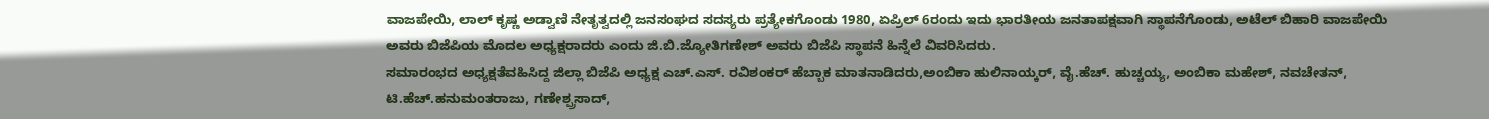ವಾಜಪೇಯಿ, ಲಾಲ್ ಕೃಷ್ಣ ಅಡ್ವಾಣಿ ನೇತೃತ್ವದಲ್ಲಿ ಜನಸಂಘದ ಸದಸ್ಯರು ಪ್ರತ್ಯೇಕಗೊಂಡು 1980, ಏಪ್ರಿಲ್ 6ರಂದು ಇದು ಭಾರತೀಯ ಜನತಾಪಕ್ಷವಾಗಿ ಸ್ಥಾಪನೆಗೊಂಡು, ಅಟೆಲ್ ಬಿಹಾರಿ ವಾಜಪೇಯಿ ಅವರು ಬಿಜೆಪಿಯ ಮೊದಲ ಅಧ್ಯಕ್ಷರಾದರು ಎಂದು ಜಿ.ಬಿ.ಜ್ಯೋತಿಗಣೇಶ್ ಅವರು ಬಿಜೆಪಿ ಸ್ಥಾಪನೆ ಹಿನ್ನೆಲೆ ವಿವರಿಸಿದರು.
ಸಮಾರಂಭದ ಅಧ್ಯಕ್ಷತೆವಹಿಸಿದ್ದ ಜಿಲ್ಲಾ ಬಿಜೆಪಿ ಅಧ್ಯಕ್ಷ ಎಚ್.ಎಸ್. ರವಿಶಂಕರ್ ಹೆಬ್ಬಾಕ ಮಾತನಾಡಿದರು,ಅಂಬಿಕಾ ಹುಲಿನಾಯ್ಕರ್, ವೈ.ಹೆಚ್. ಹುಚ್ಚಯ್ಯ, ಅಂಬಿಕಾ ಮಹೇಶ್, ನವಚೇತನ್, ಟಿ.ಹೆಚ್.ಹನುಮಂತರಾಜು, ಗಣೇಶ್ಪ್ರಸಾದ್,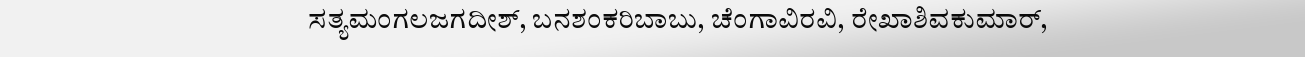ಸತ್ಯಮಂಗಲಜಗದೀಶ್, ಬನಶಂಕರಿಬಾಬು, ಚೆಂಗಾವಿರವಿ, ರೇಖಾಶಿವಕುಮಾರ್,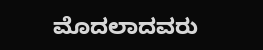ಮೊದಲಾದವರು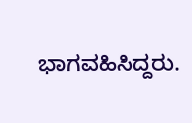ಭಾಗವಹಿಸಿದ್ದರು.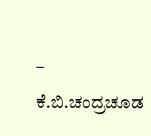– ಕೆ.ಬಿ.ಚಂದ್ರಚೂಡ